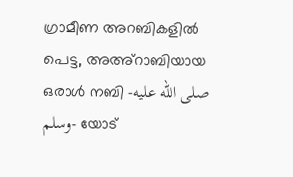ഗ്രാമീണ അറബികളിൽ പെട്ട, അഅ്റാബിയായ ഒരാൾ നബി -صلى الله عليه وسلم- യോട്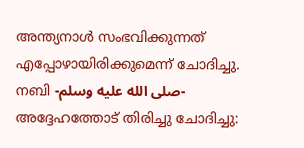അന്ത്യനാൾ സംഭവിക്കുന്നത് എപ്പോഴായിരിക്കുമെന്ന് ചോദിച്ചു. നബി -صلى الله عليه وسلم- അദ്ദേഹത്തോട് തിരിച്ചു ചോദിച്ചു: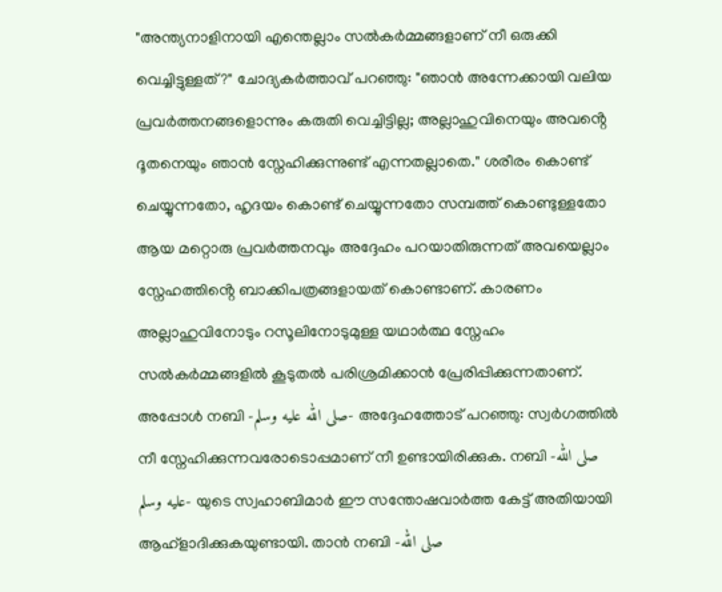"അന്ത്യനാളിനായി എന്തെല്ലാം സൽകർമ്മങ്ങളാണ് നീ ഒരുക്കി വെച്ചിട്ടുള്ളത്?" ചോദ്യകർത്താവ് പറഞ്ഞു: "ഞാൻ അന്നേക്കായി വലിയ പ്രവർത്തനങ്ങളൊന്നും കരുതി വെച്ചിട്ടില്ല; അല്ലാഹുവിനെയും അവൻ്റെ ദൂതനെയും ഞാൻ സ്നേഹിക്കുന്നുണ്ട് എന്നതല്ലാതെ." ശരീരം കൊണ്ട് ചെയ്യുന്നതോ, ഹൃദയം കൊണ്ട് ചെയ്യുന്നതോ സമ്പത്ത് കൊണ്ടുള്ളതോ ആയ മറ്റൊരു പ്രവർത്തനവും അദ്ദേഹം പറയാതിരുന്നത് അവയെല്ലാം സ്നേഹത്തിൻ്റെ ബാക്കിപത്രങ്ങളായത് കൊണ്ടാണ്. കാരണം അല്ലാഹുവിനോടും റസൂലിനോടുമുള്ള യഥാർത്ഥ സ്നേഹം സൽകർമ്മങ്ങളിൽ കൂടുതൽ പരിശ്രമിക്കാൻ പ്രേരിപ്പിക്കുന്നതാണ്. അപ്പോൾ നബി -صلى الله عليه وسلم- അദ്ദേഹത്തോട് പറഞ്ഞു: സ്വർഗത്തിൽ നീ സ്നേഹിക്കുന്നവരോടൊപ്പമാണ് നീ ഉണ്ടായിരിക്കുക. നബി -صلى الله عليه وسلم- യുടെ സ്വഹാബിമാർ ഈ സന്തോഷവാർത്ത കേട്ട് അതിയായി ആഹ്ളാദിക്കുകയുണ്ടായി. താൻ നബി -صلى الله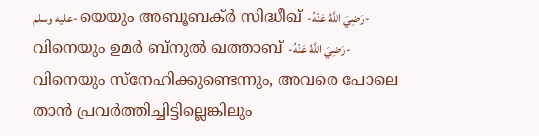عليه وسلم- യെയും അബൂബക്ർ സിദ്ധീഖ് -رَضِيَ اللَّهُ عَنْهُ- വിനെയും ഉമർ ബ്നുൽ ഖത്താബ് -رَضِيَ اللَّهُ عَنْهُ- വിനെയും സ്നേഹിക്കുണ്ടെന്നും, അവരെ പോലെ താൻ പ്രവർത്തിച്ചിട്ടില്ലെങ്കിലും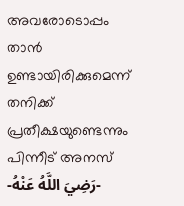അവരോടൊപ്പം താൻ ഉണ്ടായിരിക്കുമെന്ന് തനിക്ക് പ്രതീക്ഷയുണ്ടെന്നും പിന്നീട് അനസ് -رَضِيَ اللَّهُ عَنْهُ-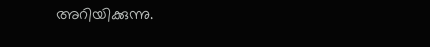അറിയിക്കുന്നു.